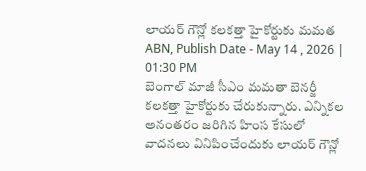లాయర్ గౌన్లో కలకత్తా హైకోర్టుకు మమత
ABN, Publish Date - May 14 , 2026 | 01:30 PM
బెంగాల్ మాజీ సీఎం మమతా బెనర్జీ కలకత్తా హైకోర్టుకు చేరుకున్నారు. ఎన్నికల అనంతరం జరిగిన హింస కేసులో వాదనలు వినిపించేందుకు లాయర్ గౌన్లో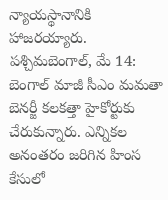న్యాయస్థానానికి హాజరయ్యారు.
పశ్చిమబెంగాల్, మే 14: బెంగాల్ మాజీ సీఎం మమతా బెనర్జీ కలకత్తా హైకోర్టుకు చేరుకున్నారు. ఎన్నికల అనంతరం జరిగిన హింస కేసులో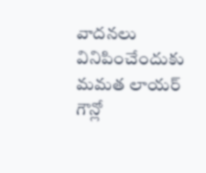వాదనలు వినిపించేందుకు మమత లాయర్ గౌన్లో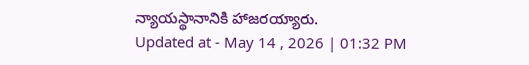న్యాయస్థానానికి హాజరయ్యారు.
Updated at - May 14 , 2026 | 01:32 PM